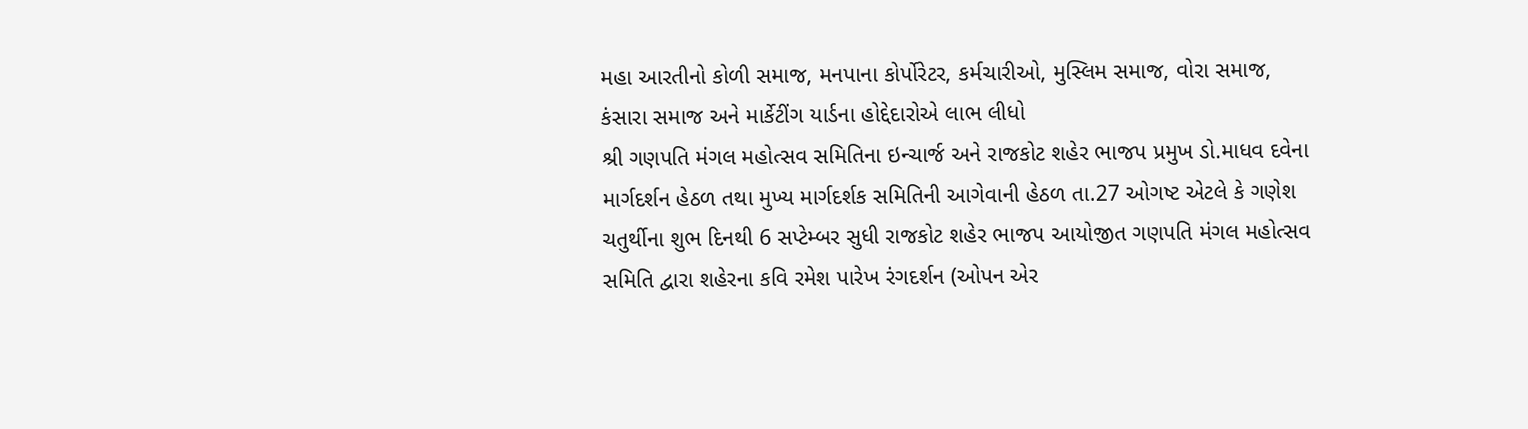મહા આરતીનો કોળી સમાજ, મનપાના કોર્પોરેટર, કર્મચારીઓ, મુસ્લિમ સમાજ, વોરા સમાજ, કંસારા સમાજ અને માર્કેટીંગ યાર્ડના હોદ્દેદારોએ લાભ લીધો
શ્રી ગણપતિ મંગલ મહોત્સવ સમિતિના ઇન્ચાર્જ અને રાજકોટ શહેર ભાજપ પ્રમુખ ડો.માધવ દવેના માર્ગદર્શન હેઠળ તથા મુખ્ય માર્ગદર્શક સમિતિની આગેવાની હેઠળ તા.27 ઓગષ્ટ એટલે કે ગણેશ ચતુર્થીના શુભ દિનથી 6 સપ્ટેમ્બર સુધી રાજકોટ શહેર ભાજપ આયોજીત ગણપતિ મંગલ મહોત્સવ સમિતિ દ્વારા શહેરના કવિ રમેશ પારેખ રંગદર્શન (ઓપન એર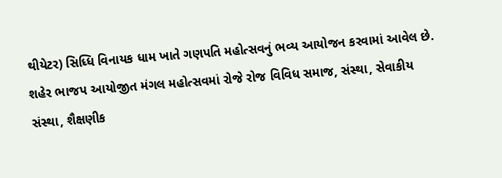થીયેટર) સિધ્ધિ વિનાયક ધામ ખાતે ગણપતિ મહોત્સવનું ભવ્ય આયોજન કરવામાં આવેલ છે.
શહેર ભાજપ આયોજીત મંગલ મહોત્સવમાં રોજે રોજ વિવિધ સમાજ, સંસ્થા, સેવાકીય સંસ્થા, શૈક્ષણીક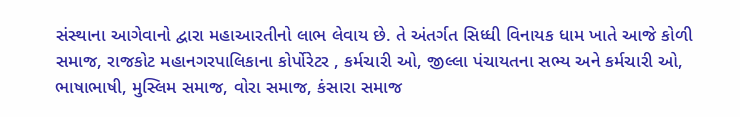સંસ્થાના આગેવાનો દ્વારા મહાઆરતીનો લાભ લેવાય છે. તે અંતર્ગત સિધ્ધી વિનાયક ધામ ખાતે આજે કોળી સમાજ, રાજકોટ મહાનગરપાલિકાના કોર્પોરેટર , કર્મચારી ઓ, જીલ્લા પંચાયતના સભ્ય અને કર્મચારી ઓ, ભાષાભાષી, મુસ્લિમ સમાજ, વોરા સમાજ, કંસારા સમાજ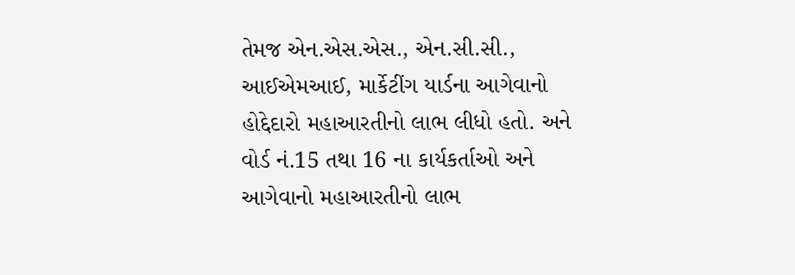તેમજ એન.એસ.એસ., એન.સી.સી., આઈએમઆઈ, માર્કેટીંગ યાર્ડના આગેવાનો હોદ્દેદારો મહાઆરતીનો લાભ લીધો હતો. અને વોર્ડ નં.15 તથા 16 ના કાર્યકર્તાઓ અને આગેવાનો મહાઆરતીનો લાભ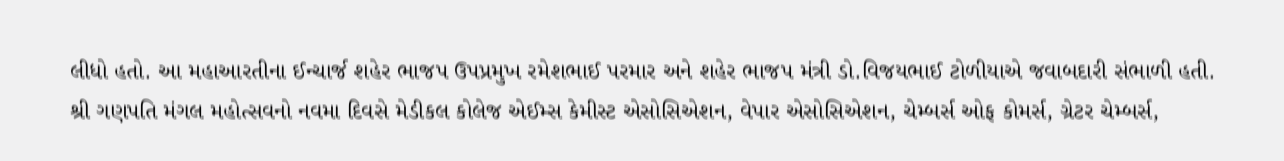લીધો હતો. આ મહાઆરતીના ઈન્ચાર્જ શહેર ભાજપ ઉપપ્રમુખ રમેશભાઈ પરમાર અને શહેર ભાજપ મંત્રી ડો.વિજયભાઈ ટોળીયાએ જવાબદારી સંભાળી હતી.
શ્રી ગણપતિ મંગલ મહોત્સવનો નવમા દિવસે મેડીકલ કોલેજ એઈમ્સ કેમીસ્ટ એસોસિએશન, વેપાર એસોસિએશન, ચેમ્બર્સ ઓફ કોમર્સ, ગ્રેટર ચેમ્બર્સ,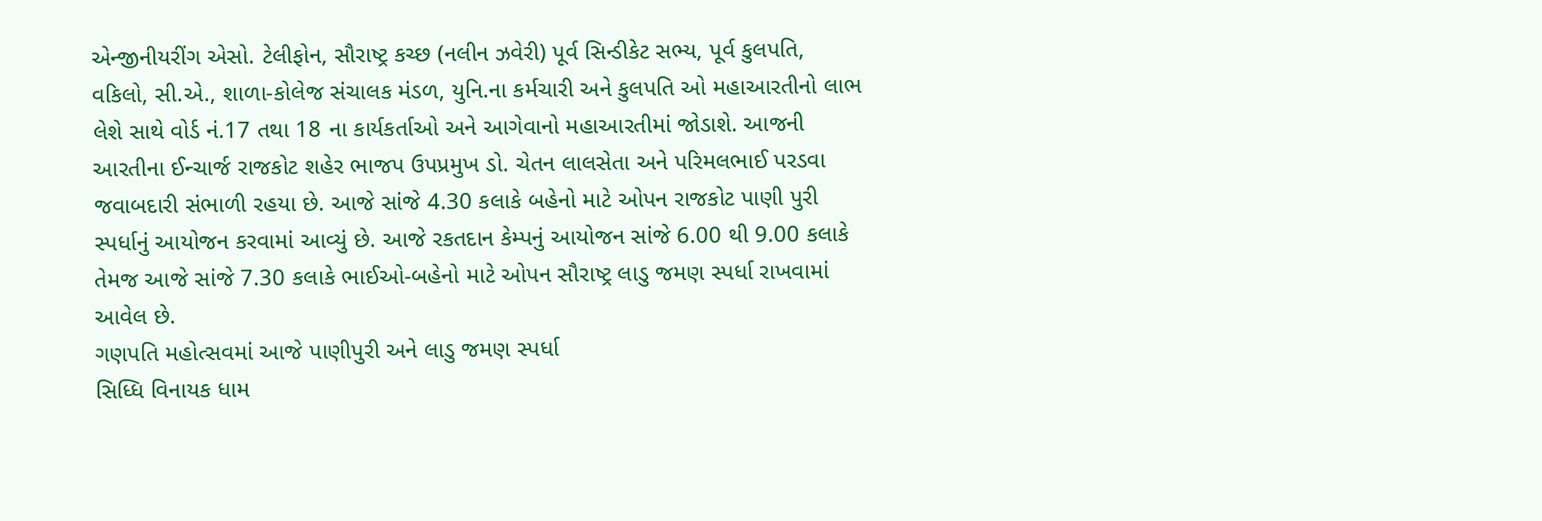એન્જીનીયરીંગ એસો. ટેલીફોન, સૌરાષ્ટ્ર કચ્છ (નલીન ઝવેરી) પૂર્વ સિન્ડીકેટ સભ્ય, પૂર્વ કુલપતિ, વકિલો, સી.એ., શાળા-કોલેજ સંચાલક મંડળ, યુનિ.ના કર્મચારી અને કુલપતિ ઓ મહાઆરતીનો લાભ લેશે સાથે વોર્ડ નં.17 તથા 18 ના કાર્યકર્તાઓ અને આગેવાનો મહાઆરતીમાં જોડાશે. આજની આરતીના ઈન્ચાર્જ રાજકોટ શહેર ભાજપ ઉપપ્રમુખ ડો. ચેતન લાલસેતા અને પરિમલભાઈ પરડવા જવાબદારી સંભાળી રહયા છે. આજે સાંજે 4.30 કલાકે બહેનો માટે ઓપન રાજકોટ પાણી પુરી સ્પર્ધાનું આયોજન કરવામાં આવ્યું છે. આજે રકતદાન કેમ્પનું આયોજન સાંજે 6.00 થી 9.00 કલાકે તેમજ આજે સાંજે 7.30 કલાકે ભાઈઓ-બહેનો માટે ઓપન સૌરાષ્ટ્ર લાડુ જમણ સ્પર્ધા રાખવામાં આવેલ છે.
ગણપતિ મહોત્સવમાં આજે પાણીપુરી અને લાડુ જમણ સ્પર્ધા
સિધ્ધિ વિનાયક ધામ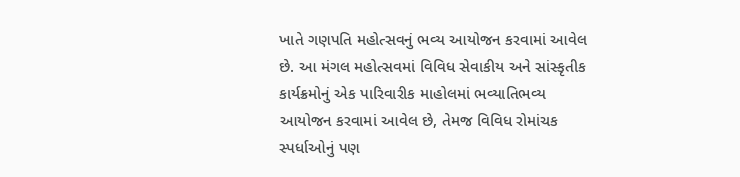ખાતે ગણપતિ મહોત્સવનું ભવ્ય આયોજન કરવામાં આવેલ છે. આ મંગલ મહોત્સવમાં વિવિધ સેવાકીય અને સાંસ્કૃતીક કાર્યક્રમોનું એક પારિવારીક માહોલમાં ભવ્યાતિભવ્ય આયોજન કરવામાં આવેલ છે, તેમજ વિવિધ રોમાંચક સ્પર્ધાઓનું પણ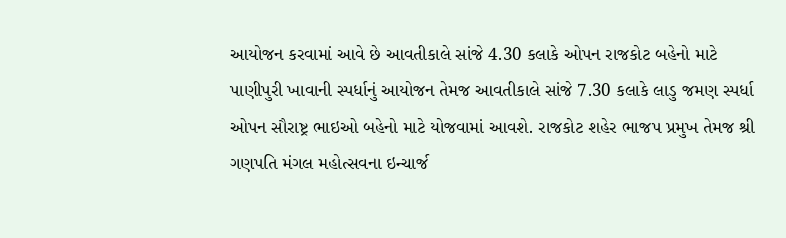આયોજન કરવામાં આવે છે આવતીકાલે સાંજે 4.30 કલાકે ઓપન રાજકોટ બહેનો માટે પાણીપુરી ખાવાની સ્પર્ધાનું આયોજન તેમજ આવતીકાલે સાંજે 7.30 કલાકે લાડુ જમણ સ્પર્ધા ઓપન સૌરાષ્ટ્ર ભાઇઓ બહેનો માટે યોજવામાં આવશે. રાજકોટ શહેર ભાજપ પ્રમુખ તેમજ શ્રી ગણપતિ મંગલ મહોત્સવના ઇન્ચાર્જ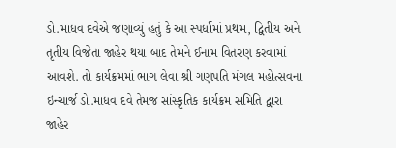ડો.માધવ દવેએ જણાવ્યું હતું કે આ સ્પર્ધામાં પ્રથમ, દ્વિતીય અને તૃતીય વિજેતા જાહેર થયા બાદ તેમને ઈનામ વિતરણ કરવામાં આવશે. તો કાર્યક્રમમાં ભાગ લેવા શ્રી ગણપતિ મંગલ મહોત્સવના ઇન્ચાર્જ ડો.માધવ દવે તેમજ સાંસ્કૃતિક કાર્યક્રમ સમિતિ દ્વારા જાહેર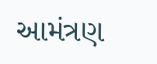આમંત્રણ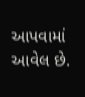આપવામાં આવેલ છે.